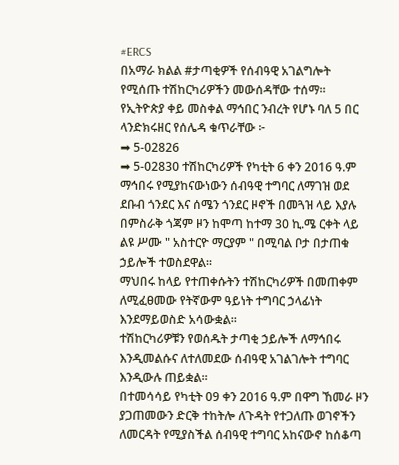#ERCS
በአማራ ክልል #ታጣቂዎች የሰብዓዊ አገልግሎት የሚሰጡ ተሽከርካሪዎችን መውሰዳቸው ተሰማ።
የኢትዮጵያ ቀይ መስቀል ማኅበር ንብረት የሆኑ ባለ 5 በር ላንድክሩዘር የሰሌዳ ቁጥራቸው ፦
➡ 5-02826
➡ 5-02830 ተሽከርካሪዎች የካቲት 6 ቀን 2016 ዓ.ም ማኅበሩ የሚያከናውነውን ሰብዓዊ ተግባር ለማገዝ ወደ ደቡብ ጎንደር እና ሰሜን ጎንደር ዞኖች በመጓዝ ላይ እያሉ በምስራቅ ጎጃም ዞን ከሞጣ ከተማ 30 ኪ.ሜ ርቀት ላይ ልዩ ሥሙ " አስተርዮ ማርያም " በሚባል ቦታ በታጠቁ ኃይሎች ተወስደዋል፡፡
ማህበሩ ከላይ የተጠቀሱትን ተሽከርካሪዎች በመጠቀም ለሚፈፀመው የትኛውም ዓይነት ተግባር ኃላፊነት እንደማይወስድ አሳውቋል።
ተሽከርካሪዎቹን የወሰዱት ታጣቂ ኃይሎች ለማኅበሩ እንዲመልሱና ለተለመደው ሰብዓዊ አገልገሎት ተግባር እንዲውሉ ጠይቋል።
በተመሳሳይ የካቲት 09 ቀን 2016 ዓ.ም በዋግ ኸመራ ዞን ያጋጠመውን ድርቅ ተከትሎ ለጉዳት የተጋለጡ ወገኖችን ለመርዳት የሚያስችል ሰብዓዊ ተግባር አከናውኖ ከሰቆጣ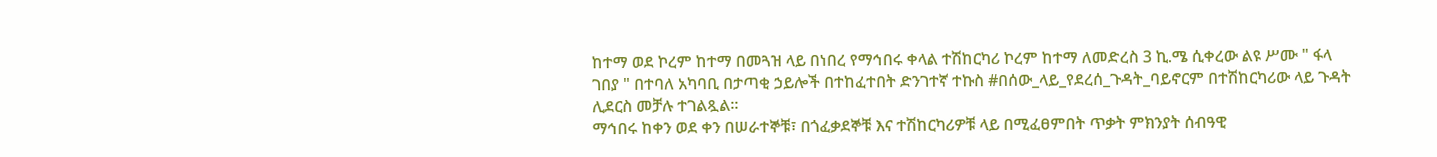ከተማ ወደ ኮረም ከተማ በመጓዝ ላይ በነበረ የማኅበሩ ቀላል ተሽከርካሪ ኮረም ከተማ ለመድረስ 3 ኪ.ሜ ሲቀረው ልዩ ሥሙ " ፋላ ገበያ " በተባለ አካባቢ በታጣቂ ኃይሎች በተከፈተበት ድንገተኛ ተኩስ #በሰው_ላይ_የደረሰ_ጉዳት_ባይኖርም በተሽከርካሪው ላይ ጉዳት ሊደርስ መቻሉ ተገልጿል።
ማኅበሩ ከቀን ወደ ቀን በሠራተኞቹ፣ በጎፈቃደኞቹ እና ተሽከርካሪዎቹ ላይ በሚፈፀምበት ጥቃት ምክንያት ሰብዓዊ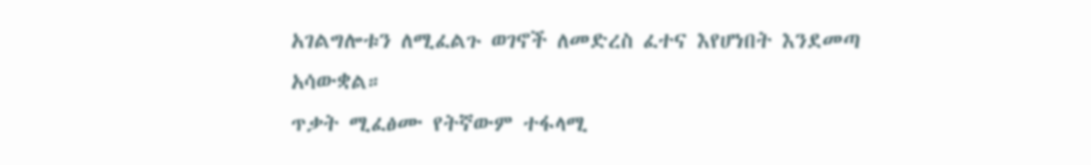አገልግሎቱን ለሚፈልጉ ወገኖች ለመድረስ ፈተና እየሆነበት እንደመጣ አሳውቋል።
ጥቃት ሚፈፅሙ የትኛውም ተፋላሚ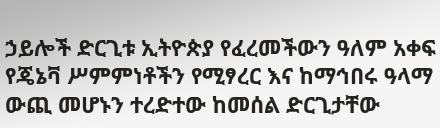ኃይሎች ድርጊቱ ኢትዮጵያ የፈረመችውን ዓለም አቀፍ የጄኔቫ ሥምምነቶችን የሚፃረር እና ከማኅበሩ ዓላማ ውጪ መሆኑን ተረድተው ከመሰል ድርጊታቸው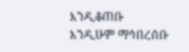እንዲቆጠቡ እንዲሁም ማኅበረሰቡ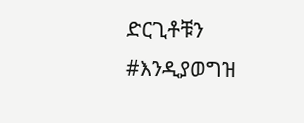ድርጊቶቹን #እንዲያወግዝ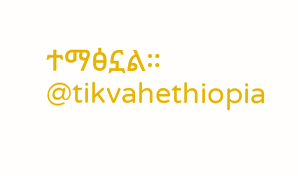ተማፅኗል።
@tikvahethiopia